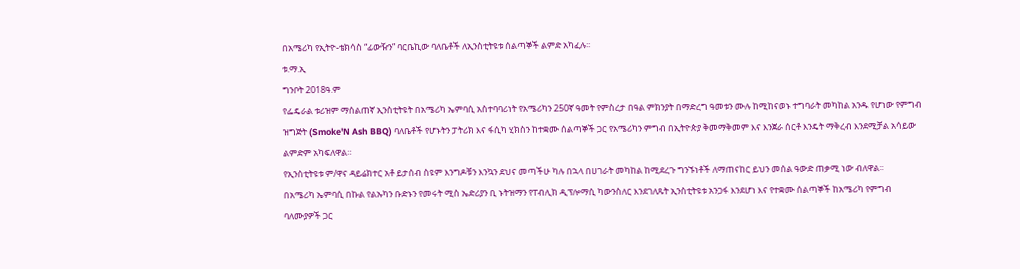በአሜሪካ የኢትዮ-ቴክሳስ “ፊውዥን” ባርቤኪው ባለቤቶች ለኢንስቲትዩቱ ሰልጣኞች ልምድ አካፈሉ፡፡
ቱ.ማ.ኢ
ግንቦት 2018ዓ.ም
የፌዴራል ቱሪዝም ማሰልጠኛ ኢንስቲትዩት በአሜሪካ ኤምባሲ አስተባባሪነት የአሜሪካን 250ኛ ዓመት የምስረታ በዓል ምክንያት በማድረግ ዓመቱን ሙሉ ከሚከናወኑ ተግባራት መካከል አንዱ የሆነው የምግብ ዝግጅት (Smoke'N Ash BBQ) ባለቤቶች የሆኑትን ፓትሪክ እና ፋሲካ ሂክስን ከተቋሙ ሰልጣኞች ጋር የአሜሪካን ምግብ በኢትዮጵያ ቅመማቅመም እና እንጀራ ሰርቶ እንዴት ማቅረብ እንደሚቻል አሳይው ልምድም አካፍለዋል።
የኢንስቲትዩቱ ም/ዋና ዳይሬክተር አቶ ይታሰብ ስዩም እንግዶቹን እንኳን ደህና መጣችሁ ካሉ በኋላ በሀገራት መካከል ከሚደረጉ ግንኙነቶች ለማጠናከር ይህን መሰል ዓውድ ጠቃሚ ነው ብለዋል፡፡
በአሜሪካ ኤምባሲ በኩል የልኡካን ቡድኑን የመሩት ሚስ ኤድሪያን ቢ ኑትዝማን የፐብሊክ ዲፕሎማሲ ካውንስለር እንደገለጹት ኢንስቲትዩቱ አንጋፋ እንደሆነ እና የተቋሙ ሰልጣኞች ከአሜሪካ የምግብ ባለሙያዎች ጋር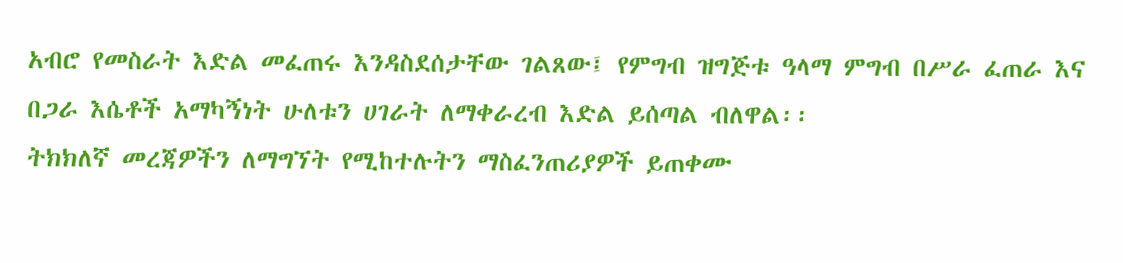አብሮ የመስራት እድል መፈጠሩ እንዳስደሰታቸው ገልጸው፤ የምግብ ዝግጅቱ ዓላማ ምግብ በሥራ ፈጠራ እና በጋራ እሴቶች አማካኝነት ሁለቱን ሀገራት ለማቀራረብ እድል ይሰጣል ብለዋል፡፡
ትክክለኛ መረጃዎችን ለማግኘት የሚከተሉትን ማስፈንጠሪያዎች ይጠቀሙ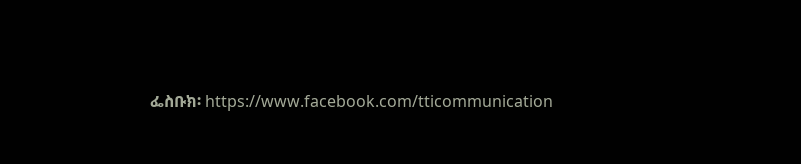ፌስቡክ፡ https://www.facebook.com/tticommunication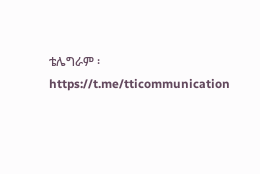ቴሌግራም ፡https://t.me/tticommunication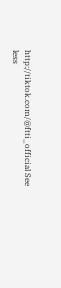http://tiktok.com/@ftti_official See less